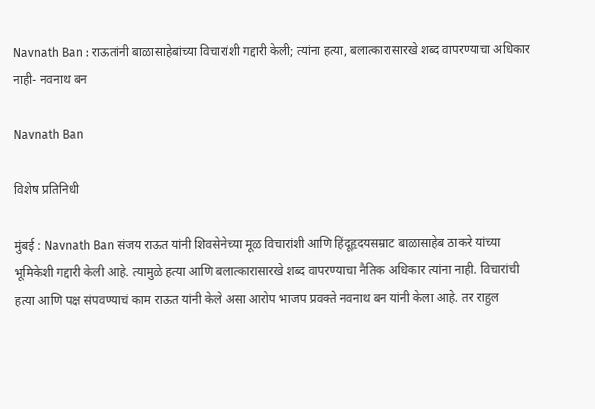Navnath Ban : राऊतांनी बाळासाहेबांच्या विचारांशी गद्दारी केली; त्यांना हत्या, बलात्कारासारखे शब्द वापरण्याचा अधिकार नाही- नवनाथ बन

Navnath Ban

विशेष प्रतिनिधी

मुंबई : Navnath Ban संजय राऊत यांनी शिवसेनेच्या मूळ विचारांशी आणि हिंदूहृदयसम्राट बाळासाहेब ठाकरे यांच्या भूमिकेशी गद्दारी केली आहे. त्यामुळे हत्या आणि बलात्कारासारखे शब्द वापरण्याचा नैतिक अधिकार त्यांना नाही. विचारांची हत्या आणि पक्ष संपवण्याचं काम राऊत यांनी केले असा आरोप भाजप प्रवक्ते नवनाथ बन यांनी केला आहे. तर राहुल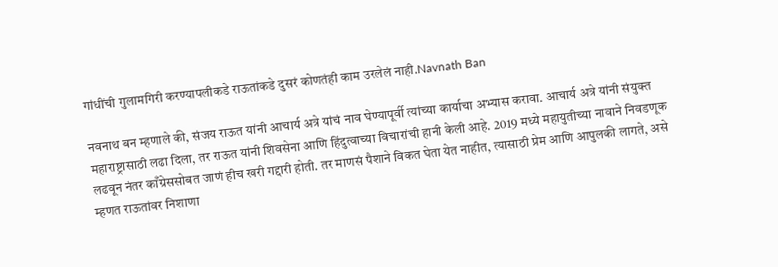गांधींची गुलामगिरी करण्यापलीकडे राऊतांकडे दुसरं कोणतंही काम उरलेलं नाही.Navnath Ban

नवनाथ बन म्हणाले की, संजय राऊत यांनी आचार्य अत्रे यांचं नाव घेण्यापूर्वी त्यांच्या कार्याचा अभ्यास करावा. आचार्य अत्रे यांनी संयुक्त महाराष्ट्रासाठी लढा दिला, तर राऊत यांनी शिवसेना आणि हिंदुत्वाच्या विचारांची हानी केली आहे. 2019 मध्ये महायुतीच्या नावाने निवडणूक लढवून नंतर काँग्रेससोबत जाणं हीच खरी गद्दारी होती. तर माणसं पैशाने विकत घेता येत नाहीत, त्यासाठी प्रेम आणि आपुलकी लागते, असे म्हणत राऊतांवर निशाणा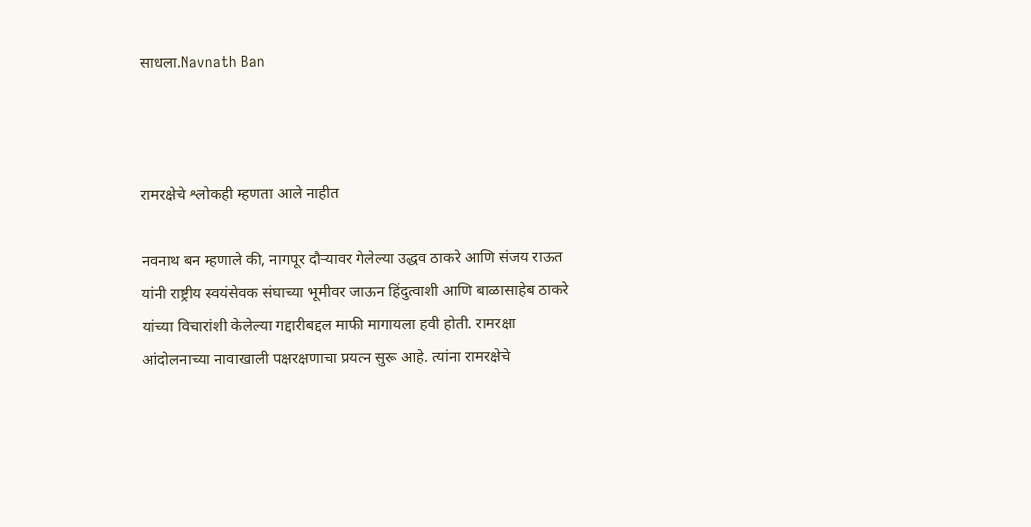साधला.Navnath Ban



रामरक्षेचे श्लोकही म्हणता आले नाहीत

नवनाथ बन म्हणाले की, नागपूर दौऱ्यावर गेलेल्या उद्धव ठाकरे आणि संजय राऊत यांनी राष्ट्रीय स्वयंसेवक संघाच्या भूमीवर जाऊन हिंदुत्वाशी आणि बाळासाहेब ठाकरे यांच्या विचारांशी केलेल्या गद्दारीबद्दल माफी मागायला हवी होती. रामरक्षा आंदोलनाच्या नावाखाली पक्षरक्षणाचा प्रयत्न सुरू आहे. त्यांना रामरक्षेचे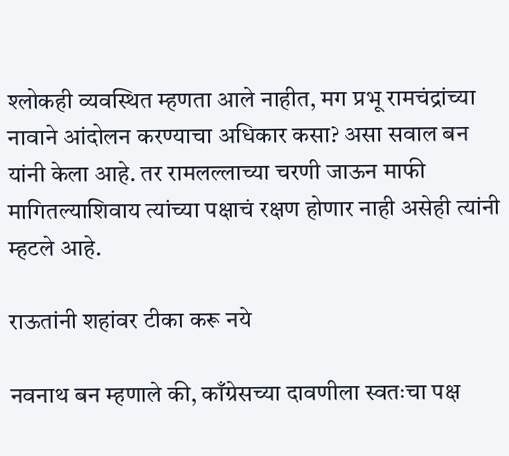श्लोकही व्यवस्थित म्हणता आले नाहीत, मग प्रभू रामचंद्रांच्या नावाने आंदोलन करण्याचा अधिकार कसा? असा सवाल बन यांनी केला आहे. तर रामलल्लाच्या चरणी जाऊन माफी मागितल्याशिवाय त्यांच्या पक्षाचं रक्षण होणार नाही असेही त्यांनी म्हटले आहे.

राऊतांनी शहांवर टीका करू नये

नवनाथ बन म्हणाले की, काँग्रेसच्या दावणीला स्वतःचा पक्ष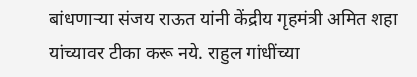बांधणाऱ्या संजय राऊत यांनी केंद्रीय गृहमंत्री अमित शहा यांच्यावर टीका करू नये. राहुल गांधींच्या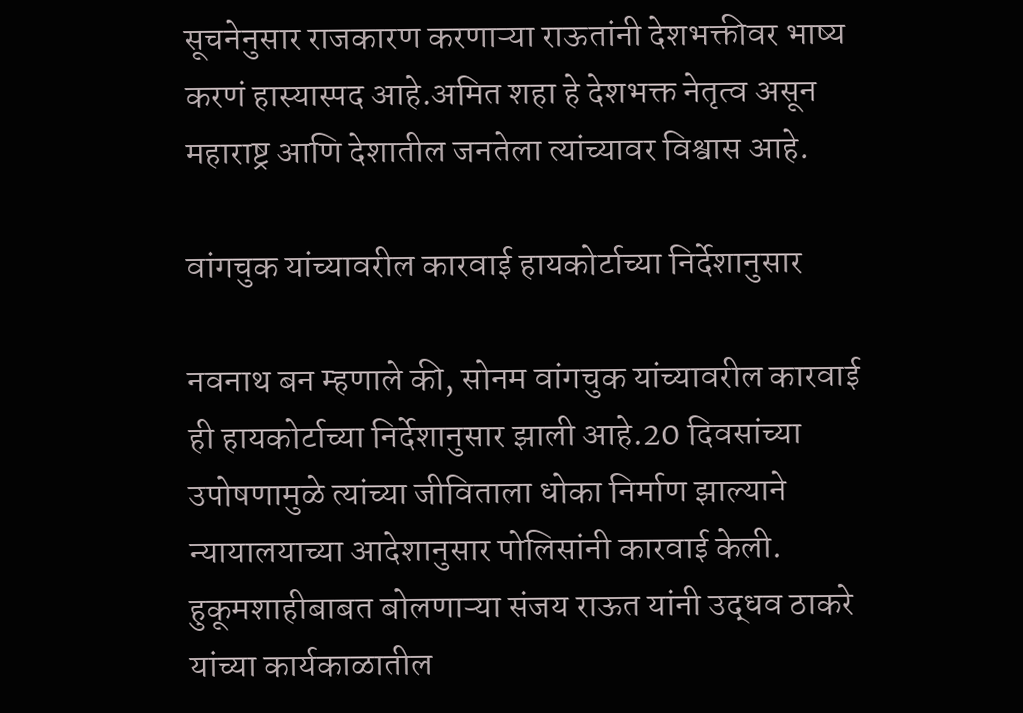सूचनेनुसार राजकारण करणाऱ्या राऊतांनी देशभक्तीवर भाष्य करणं हास्यास्पद आहे.अमित शहा हे देशभक्त नेतृत्व असून महाराष्ट्र आणि देशातील जनतेला त्यांच्यावर विश्वास आहे.

वांगचुक यांच्यावरील कारवाई हायकोर्टाच्या निर्देशानुसार

नवनाथ बन म्हणाले की, सोनम वांगचुक यांच्यावरील कारवाई ही हायकोर्टाच्या निर्देशानुसार झाली आहे.20 दिवसांच्या उपोषणामुळे त्यांच्या जीविताला धोका निर्माण झाल्याने न्यायालयाच्या आदेशानुसार पोलिसांनी कारवाई केली. हुकूमशाहीबाबत बोलणाऱ्या संजय राऊत यांनी उद्धव ठाकरे यांच्या कार्यकाळातील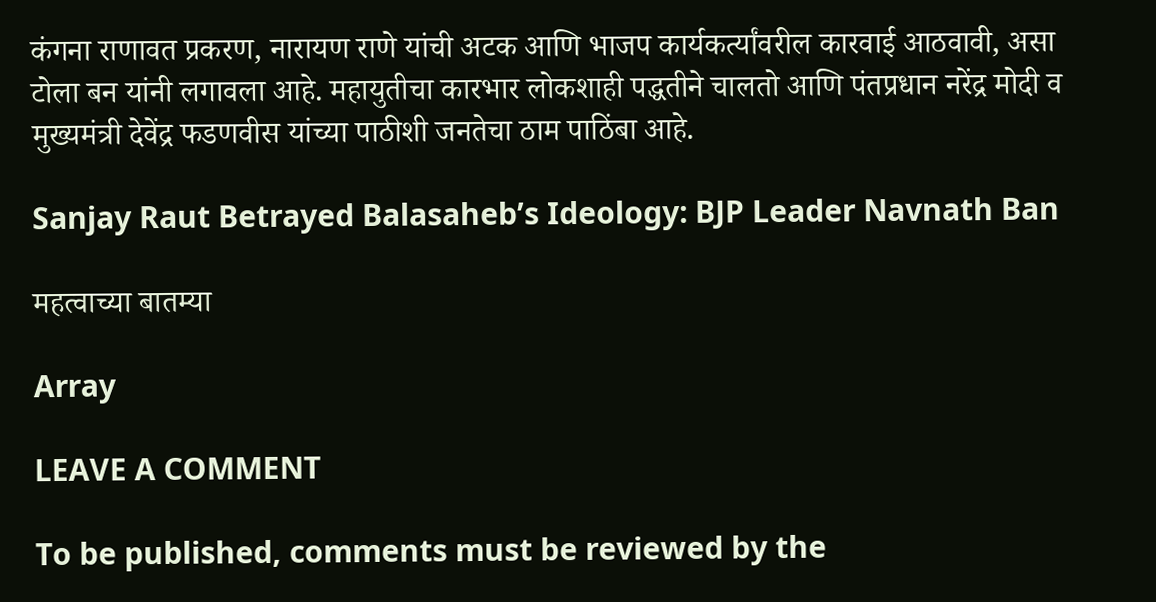कंगना राणावत प्रकरण, नारायण राणे यांची अटक आणि भाजप कार्यकर्त्यांवरील कारवाई आठवावी, असा टोला बन यांनी लगावला आहे. महायुतीचा कारभार लोकशाही पद्धतीने चालतो आणि पंतप्रधान नरेंद्र मोदी व मुख्यमंत्री देवेंद्र फडणवीस यांच्या पाठीशी जनतेचा ठाम पाठिंबा आहे.

Sanjay Raut Betrayed Balasaheb’s Ideology: BJP Leader Navnath Ban

महत्वाच्या बातम्या

Array

LEAVE A COMMENT

To be published, comments must be reviewed by the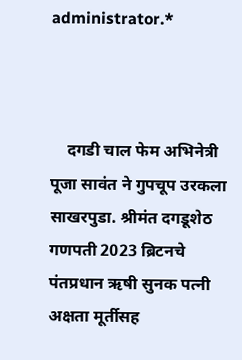administrator.*



    दगडी चाल फेम अभिनेत्री पूजा सावंत ने गुपचूप उरकला साखरपुडा. श्रीमंत दगडूशेठ गणपती 2023 ब्रिटनचे पंतप्रधान ऋषी सुनक पत्नी अक्षता मूर्तीसह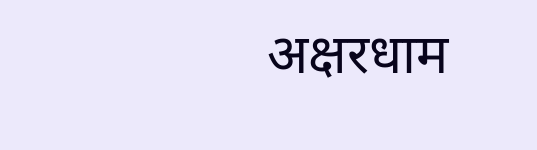अक्षरधाम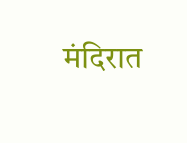मंदिरात